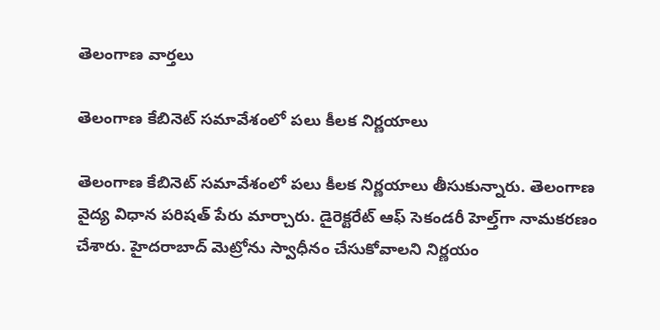తెలంగాణ వార్తలు

తెలంగాణ కేబినెట్ సమావేశంలో పలు కీలక నిర్ణయాలు

తెలంగాణ కేబినెట్ సమావేశంలో పలు కీలక నిర్ణయాలు తీసుకున్నారు. తెలంగాణ వైద్య విధాన పరిషత్‌ పేరు మార్చారు. డైరెక్టరేట్ ఆఫ్ సెకండరీ హెల్త్‌గా నామకరణం చేశారు. హైదరాబాద్‌ మెట్రోను స్వాధీనం చేసుకోవాలని నిర్ణయం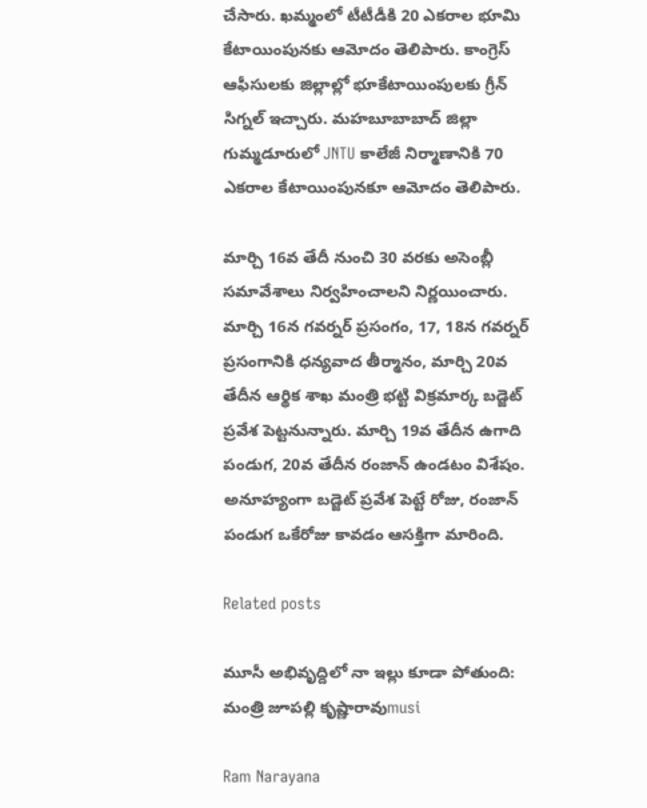చేసారు. ఖమ్మంలో టీటీడీకి 20 ఎకరాల భూమి కేటాయింపునకు ఆమోదం తెలిపారు. కాంగ్రెస్‌ ఆఫీసులకు జిల్లాల్లో భూకేటాయింపులకు గ్రీన్ సిగ్నల్ ఇచ్చారు. మహబూబాబాద్ జిల్లా గుమ్మడూరులో JNTU కాలేజీ నిర్మాణానికి 70 ఎకరాల కేటాయింపునకూ ఆమోదం తెలిపారు.

మార్చి 16వ తేదీ నుంచి 30 వరకు అసెంబ్లీ సమావేశాలు నిర్వహించాలని నిర్ణయించారు. మార్చి 16న గవర్నర్ ప్రసంగం, 17, 18న గవర్నర్ ప్రసంగానికి ధన్యవాద తీర్మానం, మార్చి 20వ తేదీన ఆర్థిక శాఖ మంత్రి భట్టి విక్రమార్క బడ్జెట్ ప్రవేశ పెట్టనున్నారు. మార్చి 19వ తేదీన ఉగాది పండుగ, 20వ తేదీన రంజాన్ ఉండటం విశేషం. అనూహ్యంగా బడ్జెట్ ప్రవేశ పెట్టే రోజు, రంజాన్ పండుగ ఒకేరోజు కావడం ఆసక్తిగా మారింది.

Related posts

మూసీ అభివృద్దిలో నా ఇల్లు కూడా పోతుంది: మంత్రి జూపల్లి కృష్ణారావుmusi

Ram Narayana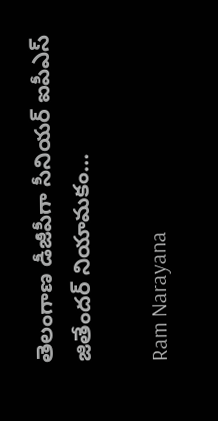తెలంగాణ డీజీపీగా సీనియర్ ఐపీఎస్ జితేందర్ నియామకం…

Ram Narayana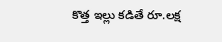కొత్త ఇల్లు కడితే రూ.లక్ష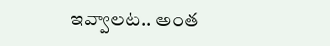ఇవ్వాలట.. అంత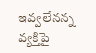ఇవ్వలేనన్న వ్యక్తిపై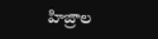హిజ్రాల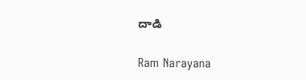దాడి

Ram Narayana